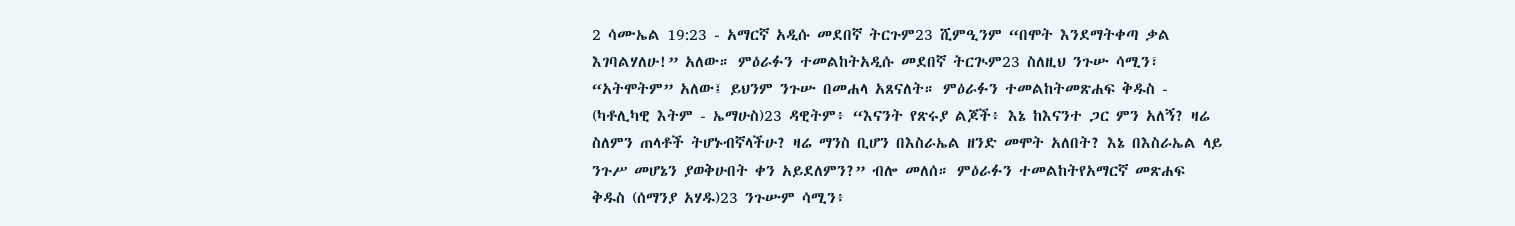2 ሳሙኤል 19:23 - አማርኛ አዲሱ መደበኛ ትርጉም23 ሺምዒንም “በሞት እንደማትቀጣ ቃል እገባልሃለሁ!” አለው። ምዕራፉን ተመልከትአዲሱ መደበኛ ትርጒም23 ስለዚህ ንጉሡ ሳሚን፣ “አትሞትም” አለው፤ ይህንም ንጉሡ በመሐላ አጸናለት። ምዕራፉን ተመልከትመጽሐፍ ቅዱስ - (ካቶሊካዊ እትም - ኤማሁስ)23 ዳዊትም፥ “እናንት የጽሩያ ልጆች፥ እኔ ከእናንተ ጋር ምን አለኝ? ዛሬ ስለምን ጠላቶች ትሆኑብኛላችሁ? ዛሬ ማንስ ቢሆን በእስራኤል ዘንድ መሞት አለበት? እኔ በእስራኤል ላይ ንጉሥ መሆኔን ያወቅሁበት ቀን አይደለምን?” ብሎ መለሰ። ምዕራፉን ተመልከትየአማርኛ መጽሐፍ ቅዱስ (ሰማንያ አሃዱ)23 ንጉሡም ሳሚን፥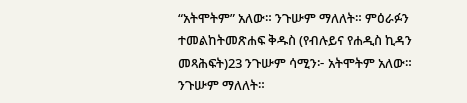“አትሞትም” አለው። ንጉሡም ማለለት። ምዕራፉን ተመልከትመጽሐፍ ቅዱስ (የብሉይና የሐዲስ ኪዳን መጻሕፍት)23 ንጉሡም ሳሚን፦ አትሞትም አለው። ንጉሡም ማለለት።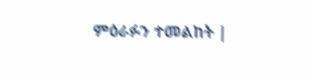ምዕራፉን ተመልከት |